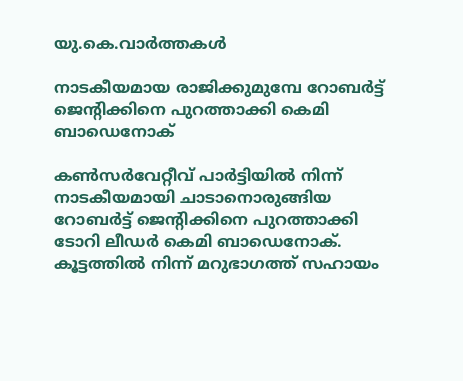യു.കെ.വാര്‍ത്തകള്‍

നാടകീയമായ രാജിക്കുമുമ്പേ റോബര്‍ട്ട് ജെന്റിക്കിനെ പുറത്താക്കി കെമി ബാഡെനോക്

കണ്‍സര്‍വേറ്റീവ് പാര്‍ട്ടിയില്‍ നിന്ന് നാടകീയമായി ചാടാനൊരുങ്ങിയ റോബര്‍ട്ട് ജെന്റിക്കിനെ പുറത്താക്കി ടോറി ലീഡര്‍ കെമി ബാഡെനോക്. കൂട്ടത്തില്‍ നിന്ന് മറുഭാഗത്ത് സഹായം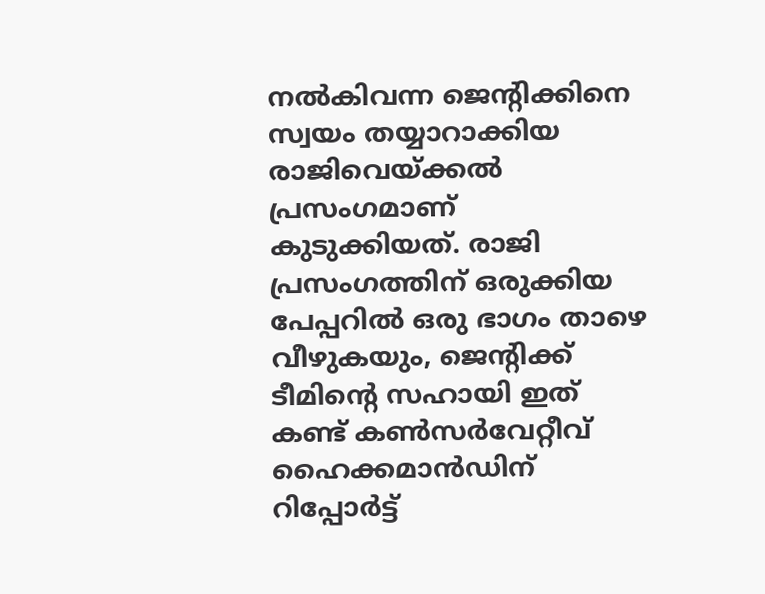നല്‍കിവന്ന ജെന്റിക്കിനെ സ്വയം തയ്യാറാക്കിയ രാജിവെയ്ക്കല്‍ പ്രസംഗമാണ് കുടുക്കിയത്. രാജി പ്രസംഗത്തിന് ഒരുക്കിയ പേപ്പറില്‍ ഒരു ഭാഗം താഴെ വീഴുകയും, ജെന്റിക്ക് ടീമിന്റെ സഹായി ഇത് കണ്ട് കണ്‍സര്‍വേറ്റീവ് ഹൈക്കമാന്‍ഡിന് റിപ്പോര്‍ട്ട്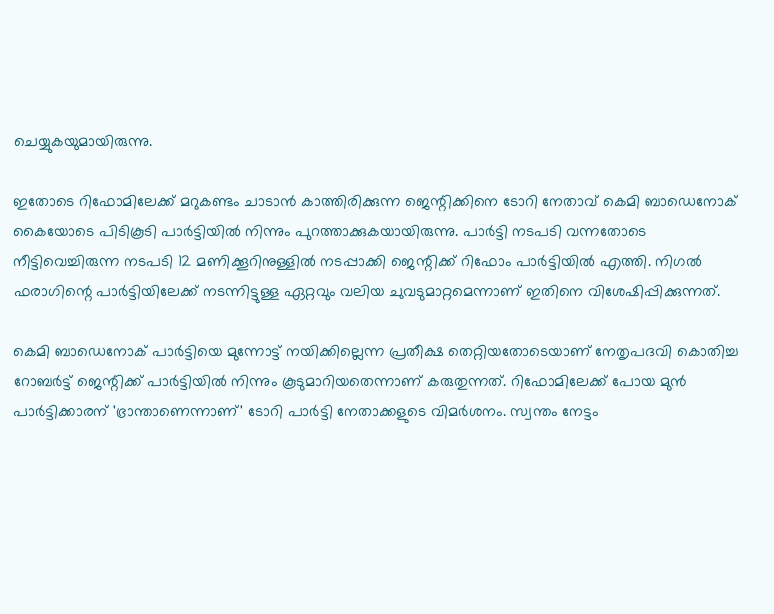ചെയ്യുകയുമായിരുന്നു.

ഇതോടെ റിഫോമിലേക്ക് മറുകണ്ടം ചാടാന്‍ കാത്തിരിക്കുന്ന ജെന്റിക്കിനെ ടോറി നേതാവ് കെമി ബാഡെനോക് കൈയോടെ പിടികൂടി പാര്‍ട്ടിയില്‍ നിന്നും പുറത്താക്കുകയായിരുന്നു. പാര്‍ട്ടി നടപടി വന്നതോടെ നീട്ടിവെച്ചിരുന്ന നടപടി 12 മണിക്കൂറിനുള്ളില്‍ നടപ്പാക്കി ജെന്റിക്ക് റിഫോം പാര്‍ട്ടിയില്‍ എത്തി. നിഗല്‍ ഫരാഗിന്റെ പാര്‍ട്ടിയിലേക്ക് നടന്നിട്ടുള്ള ഏറ്റവും വലിയ ചുവടുമാറ്റമെന്നാണ് ഇതിനെ വിശേഷിപ്പിക്കുന്നത്.

കെമി ബാഡെനോക് പാര്‍ട്ടിയെ മുന്നോട്ട് നയിക്കില്ലെന്ന പ്രതീക്ഷ തെറ്റിയതോടെയാണ് നേതൃപദവി കൊതിച്ച റോബര്‍ട്ട് ജെന്റിക്ക് പാര്‍ട്ടിയില്‍ നിന്നും കൂടുമാറിയതെന്നാണ് കരുതുന്നത്. റിഫോമിലേക്ക് പോയ മുന്‍ പാര്‍ട്ടിക്കാരന് 'ഭ്രാന്താണെന്നാണ്' ടോറി പാര്‍ട്ടി നേതാക്കളുടെ വിമര്‍ശനം. സ്വന്തം നേട്ടം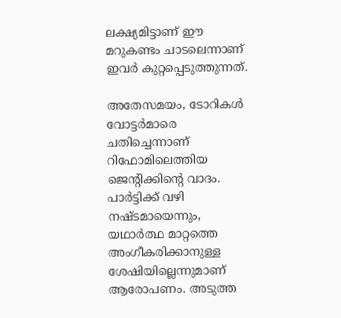ലക്ഷ്യമിട്ടാണ് ഈ മറുകണ്ടം ചാടലെന്നാണ് ഇവര്‍ കുറ്റപ്പെടുത്തുന്നത്.

അതേസമയം, ടോറികള്‍ വോട്ടര്‍മാരെ ചതിച്ചെന്നാണ് റിഫോമിലെത്തിയ ജെന്റിക്കിന്റെ വാദം. പാര്‍ട്ടിക്ക് വഴി നഷ്ടമായെന്നും, യഥാര്‍ത്ഥ മാറ്റത്തെ അംഗീകരിക്കാനുള്ള ശേഷിയില്ലെന്നുമാണ് ആരോപണം. അടുത്ത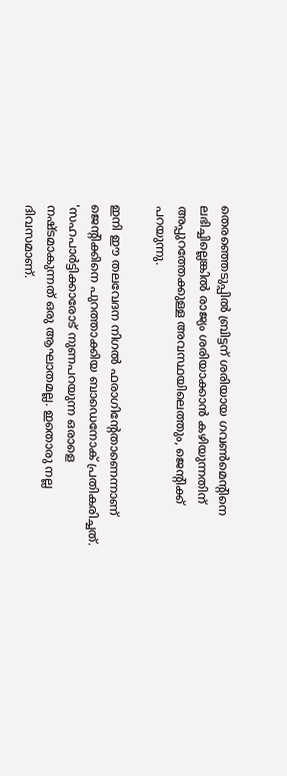തെരഞ്ഞെടുപ്പില്‍ ബ്രിട്ടന് ശരിയായ ഗവണ്‍മെന്റിനെ ലഭിച്ചില്ലെങ്കില്‍ രാജ്യം ശരിയാക്കാന്‍ കഴിയുന്നതിന് അപ്പുറത്തേക്കുള്ള അവസ്ഥയിലെത്തും, ജെന്റിക്ക് പറയുന്നു.

ഇനി ഈ തലവേദന നിഗല്‍ ഫരാഗിന്റേതാണെന്നാണ് ജെന്റിക്കിനെ പുറത്താക്കിയ ബാഡെനോക് പ്രതികരിച്ചത്. 'സഹപാര്‍ട്ടിക്കാരോട് നുണപറയുന്ന ഒരാളെ നഷ്ടമാകുന്നത് ഒരു ആഘാതമല്ല. ഇതൊരു നല്ല ദിവസമാണ്.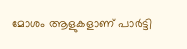മോശം ആളുകളാണ് പാര്‍ട്ടി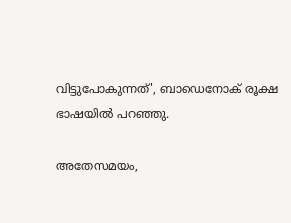വിട്ടുപോകുന്നത്', ബാഡെനോക് രൂക്ഷ ഭാഷയില്‍ പറഞ്ഞു.

അതേസമയം,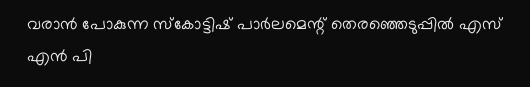വരാന്‍ പോകുന്ന സ്‌കോട്ടിഷ് പാര്‍ലമെന്റ് തെരഞ്ഞെടുപ്പില്‍ എസ് എന്‍ പി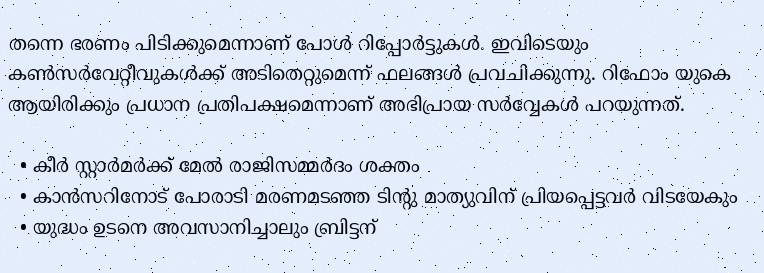തന്നെ ഭരണം പിടിക്കുമെന്നാണ് പോള്‍ റിപ്പോര്‍ട്ടുകള്‍. ഇവിടെയും കണ്‍സര്‍വേറ്റീവുകള്‍ക്ക് അടിതെറ്റുമെന്ന് ഫലങ്ങള്‍ പ്രവചിക്കുന്നു. റിഫോം യുകെ ആയിരിക്കും പ്രധാന പ്രതിപക്ഷമെന്നാണ് അഭിപ്രായ സര്‍വ്വേകള്‍ പറയുന്നത്.

  • കീര്‍ സ്റ്റാര്‍മര്‍ക്ക് മേല്‍ രാജിസമ്മര്‍ദം ശക്തം
  • കാന്‍സറിനോട് പോരാടി മരണമടഞ്ഞ ടിന്റു മാത്യുവിന് പ്രിയപ്പെട്ടവര്‍ വിടയേകും
  • യുദ്ധം ഉടനെ അവസാനിച്ചാലും ബ്രിട്ടന്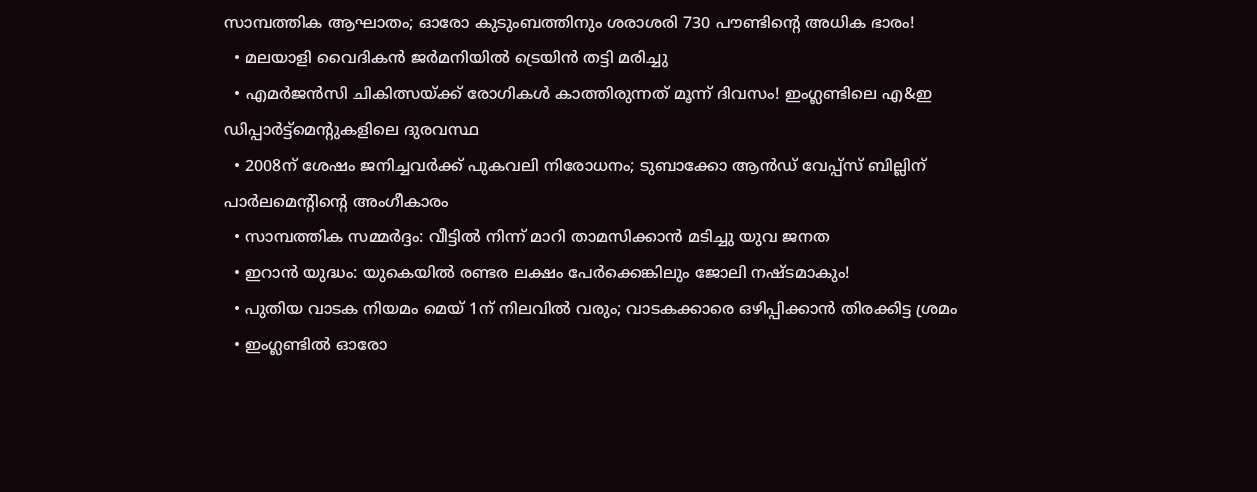സാമ്പത്തിക ആഘാതം; ഓരോ കുടുംബത്തിനും ശരാശരി 730 പൗണ്ടിന്റെ അധിക ഭാരം!
  • മലയാളി വൈദികന്‍ ജര്‍മനിയില്‍ ട്രെയിന്‍ തട്ടി മരിച്ചു
  • എമര്‍ജന്‍സി ചികിത്സയ്ക്ക് രോഗികള്‍ കാത്തിരുന്നത് മൂന്ന് ദിവസം! ഇംഗ്ലണ്ടിലെ എ&ഇ ഡിപ്പാര്‍ട്ട്‌മെന്റുകളിലെ ദുരവസ്ഥ
  • 2008ന് ശേഷം ജനിച്ചവര്‍ക്ക് പുകവലി നിരോധനം; ടുബാക്കോ ആന്‍ഡ് വേപ്പ്‌സ് ബില്ലിന് പാര്‍ലമെന്റിന്റെ അംഗീകാരം
  • സാമ്പത്തിക സമ്മര്‍ദ്ദം: വീട്ടില്‍ നിന്ന് മാറി താമസിക്കാന്‍ മടിച്ചു യുവ ജനത
  • ഇറാന്‍ യുദ്ധം: യുകെയില്‍ രണ്ടര ലക്ഷം പേര്‍ക്കെങ്കിലും ജോലി നഷ്ടമാകും!
  • പുതിയ വാടക നിയമം മെയ് 1ന് നിലവില്‍ വരും; വാടകക്കാരെ ഒഴിപ്പിക്കാന്‍ തിരക്കിട്ട ശ്രമം
  • ഇംഗ്ലണ്ടില്‍ ഓരോ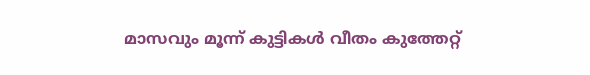മാസവും മൂന്ന് കുട്ടികള്‍ വീതം കുത്തേറ്റ്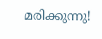മരിക്കുന്നു!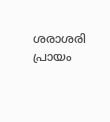ശരാശരി പ്രായം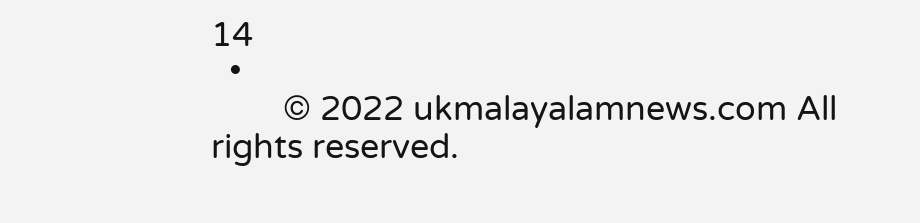14
  •
        © 2022 ukmalayalamnews.com All rights reserved.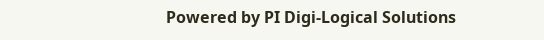Powered by PI Digi-Logical Solutions